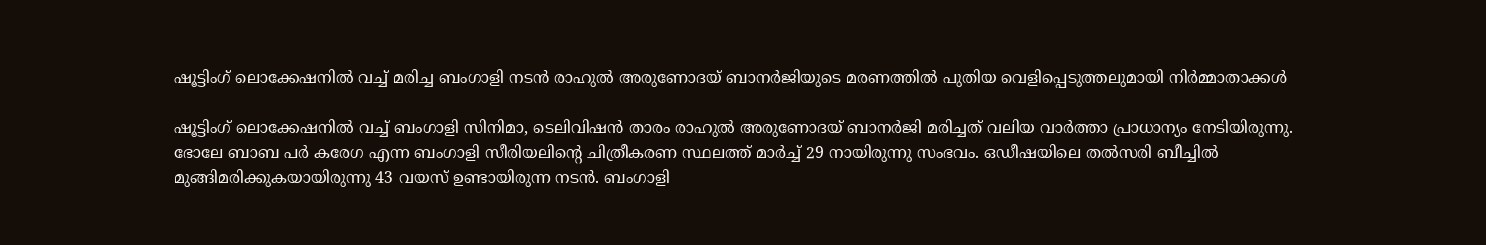ഷൂട്ടിംഗ് ലൊക്കേഷനിൽ വച്ച് മരിച്ച ബംഗാളി നടൻ രാഹുൽ അരുണോദയ് ബാനർജിയുടെ മരണത്തിൽ പുതിയ വെളിപ്പെടുത്തലുമായി നിർമ്മാതാക്കൾ

ഷൂട്ടിംഗ് ലൊക്കേഷനില്‍ വച്ച് ബംഗാളി സിനിമാ, ടെലിവിഷന്‍ താരം രാഹുല്‍ അരുണോദയ് ബാനര്‍ജി മരിച്ചത് വലിയ വാര്‍ത്താ പ്രാധാന്യം നേടിയിരുന്നു. ഭോലേ ബാബ പര്‍ കരേഗ എന്ന ബംഗാളി സീരിയലിന്‍റെ ചിത്രീകരണ സ്ഥലത്ത് മാര്‍ച്ച് 29 നായിരുന്നു സംഭവം. ഒഡീഷയിലെ തല്‍സരി ബീച്ചില്‍ മുങ്ങിമരിക്കുകയായിരുന്നു 43 വയസ് ഉണ്ടായിരുന്ന നടന്‍. ബംഗാളി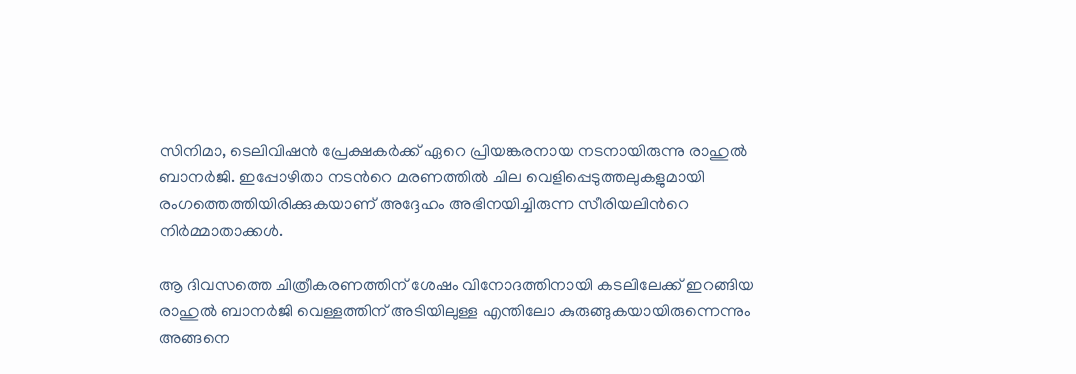സിനിമാ, ടെലിവിഷന്‍ പ്രേക്ഷകര്‍ക്ക് ഏറെ പ്രിയങ്കരനായ നടനായിരുന്നു രാഹുല്‍ ബാനര്‍ജി. ഇപ്പോഴിതാ നടന്‍റെ മരണത്തില്‍ ചില വെളിപ്പെടുത്തലുകളുമായി രംഗത്തെത്തിയിരിക്കുകയാണ് അദ്ദേഹം അഭിനയിച്ചിരുന്ന സീരിയലിന്‍റെ നിര്‍മ്മാതാക്കള്‍.

ആ ദിവസത്തെ ചിത്രീകരണത്തിന് ശേഷം വിനോദത്തിനായി കടലിലേക്ക് ഇറങ്ങിയ രാഹുല്‍ ബാനര്‍ജി വെള്ളത്തിന് അടിയിലുള്ള എന്തിലോ കുരുങ്ങുകയായിരുന്നെന്നും അങ്ങനെ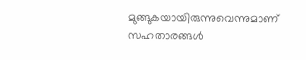മുങ്ങുകയായിരുന്നുവെന്നുമാണ് സഹതാരങ്ങള്‍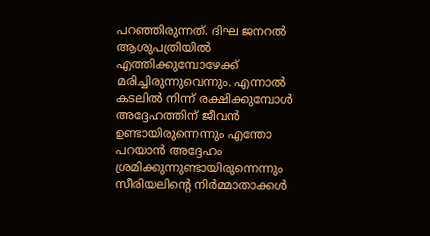പറഞ്ഞിരുന്നത്. ദിഘ ജനറല്‍ ആശുപത്രിയില്‍ എത്തിക്കുമ്പോഴേക്ക് മരിച്ചിരുന്നുവെന്നും. എന്നാല്‍ കടലില്‍ നിന്ന് രക്ഷിക്കുമ്പോള്‍ അദ്ദേഹത്തിന് ജീവന്‍ ഉണ്ടായിരുന്നെന്നും എന്തോ പറയാന്‍ അദ്ദേഹം ശ്രമിക്കുന്നുണ്ടായിരുന്നെന്നും സീരിയലിന്‍റെ നിര്‍മ്മാതാക്കള്‍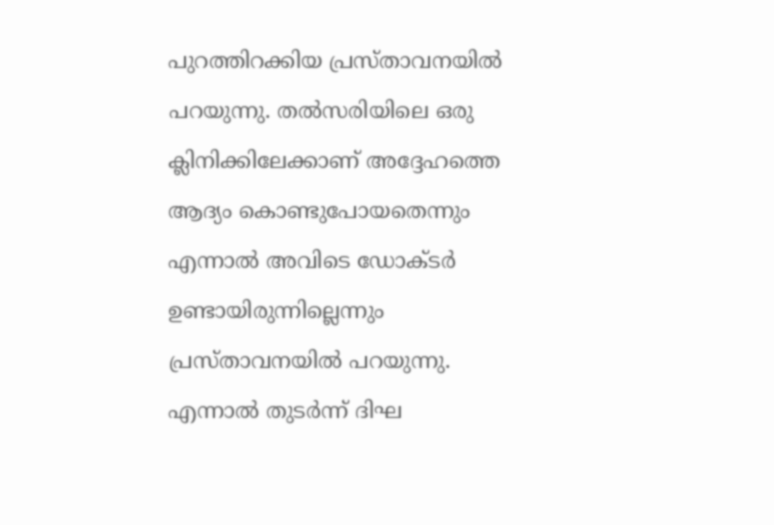പുറത്തിറക്കിയ പ്രസ്താവനയില്‍ പറയുന്നു. തല്‍സരിയിലെ ഒരു ക്ലിനിക്കിലേക്കാണ് അദ്ദേഹത്തെ ആദ്യം കൊണ്ടുപോയതെന്നും എന്നാല്‍ അവിടെ ഡോക്ടര്‍ ഉണ്ടായിരുന്നില്ലെന്നും പ്രസ്താവനയില്‍ പറയുന്നു. എന്നാല്‍ തുടര്‍ന്ന് ദിഘ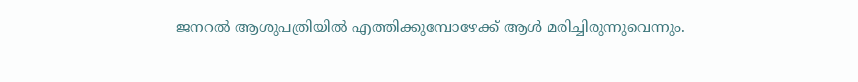ജനറല്‍ ആശുപത്രിയില്‍ എത്തിക്കുമ്പോഴേക്ക് ആള്‍ മരിച്ചിരുന്നുവെന്നും.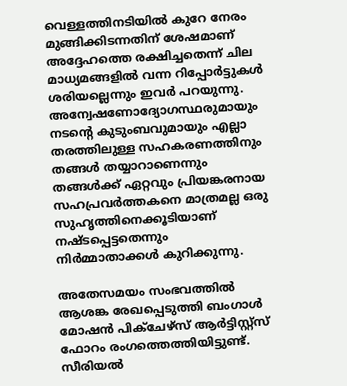വെള്ളത്തിനടിയില്‍ കുറേ നേരം മുങ്ങിക്കിടന്നതിന് ശേഷമാണ് അദ്ദേഹത്തെ രക്ഷിച്ചതെന്ന് ചില മാധ്യമങ്ങളില്‍ വന്ന റിപ്പോര്‍ട്ടുകള്‍ ശരിയല്ലെന്നും ഇവര്‍ പറയുന്നു. അന്വേഷണോദ്യോഗസ്ഥരുമായും നടന്‍റെ കുടുംബവുമായും എല്ലാ തരത്തിലുള്ള സഹകരണത്തിനും തങ്ങള്‍ തയ്യാറാണെന്നും തങ്ങള്‍ക്ക് ഏറ്റവും പ്രിയങ്കരനായ സഹപ്രവര്‍ത്തകനെ മാത്രമല്ല ഒരു സുഹൃത്തിനെക്കൂടിയാണ് നഷ്ടപ്പെട്ടതെന്നും നിര്‍മ്മാതാക്കള്‍ കുറിക്കുന്നു.

അതേസമയം സംഭവത്തില്‍ ആശങ്ക രേഖപ്പെടുത്തി ബംഗാള്‍ മോഷന്‍ പിക്ചേഴ്സ് ആര്‍ട്ടിസ്റ്റ്സ് ഫോറം രംഗത്തെത്തിയിട്ടുണ്ട്. സീരിയല്‍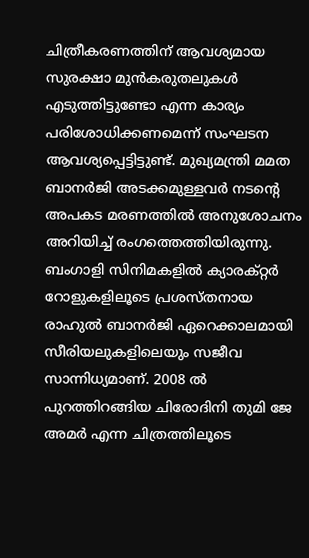ചിത്രീകരണത്തിന് ആവശ്യമായ സുരക്ഷാ മുന്‍കരുതലുകള്‍ എടുത്തിട്ടുണ്ടോ എന്ന കാര്യം പരിശോധിക്കണമെന്ന് സംഘടന ആവശ്യപ്പെട്ടിട്ടുണ്ട്. മുഖ്യമന്ത്രി മമത ബാനര്‍ജി അടക്കമുള്ളവര്‍ നടന്‍റെ അപകട മരണത്തില്‍ അനുശോചനം അറിയിച്ച് രംഗത്തെത്തിയിരുന്നു. ബംഗാളി സിനിമകളില്‍ ക്യാരക്റ്റര്‍ റോളുകളിലൂടെ പ്രശസ്തനായ രാഹുല്‍ ബാനര്‍ജി ഏറെക്കാലമായി സീരിയലുകളിലെയും സജീവ സാന്നിധ്യമാണ്. 2008 ല്‍ പുറത്തിറങ്ങിയ ചിരോദിനി തുമി ജേ അമര്‍ എന്ന ചിത്രത്തിലൂടെ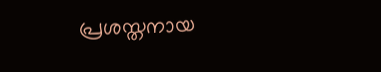പ്രശസ്തനായ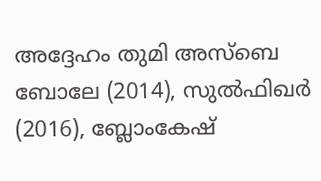അദ്ദേഹം തുമി അസ്ബെ ബോലേ (2014), സുല്‍ഫിഖര്‍ (2016), ബ്ലോംകേഷ്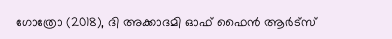ഗോത്രോ (2018), ദി അക്കാദമി ഓഫ് ഫൈന്‍ ആര്‍ട്സ്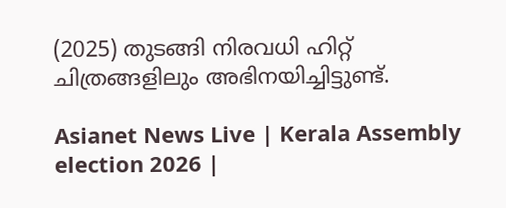(2025) തുടങ്ങി നിരവധി ഹിറ്റ് ചിത്രങ്ങളിലും അഭിനയിച്ചിട്ടുണ്ട്.

Asianet News Live | Kerala Assembly election 2026 |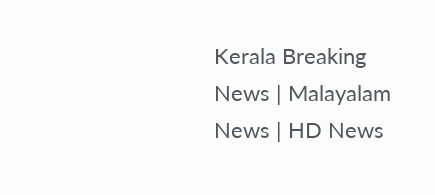Kerala Breaking News | Malayalam News | HD News